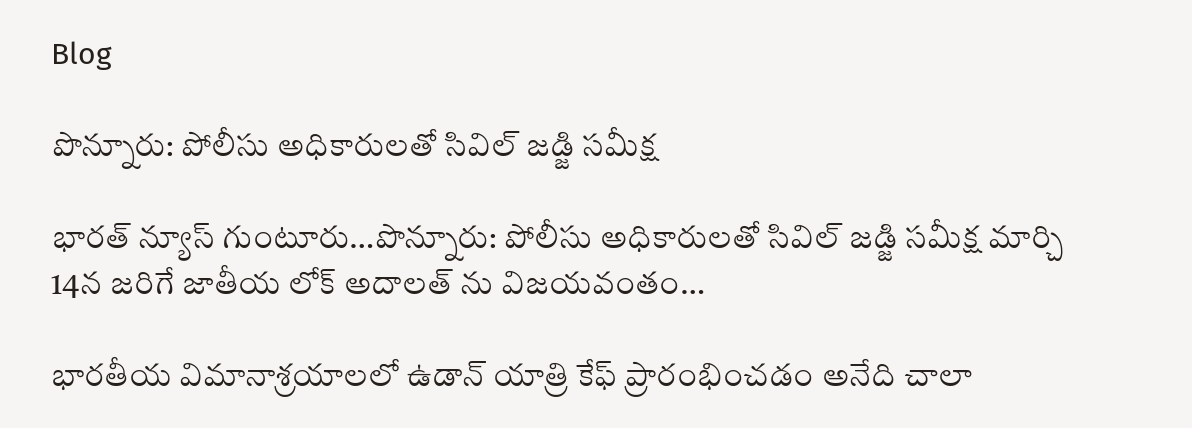Blog

పొన్నూరు: పోలీసు అధికారులతో సివిల్ జడ్జి సమీక్ష

భారత్ న్యూస్ గుంటూరు…పొన్నూరు: పోలీసు అధికారులతో సివిల్ జడ్జి సమీక్ష మార్చి 14న జరిగే జాతీయ లోక్ అదాలత్ ను విజయవంతం…

భారతీయ విమానాశ్రయాలలో ఉడాన్ యాత్రి కేఫ్ ప్రారంభించడం అనేది చాలా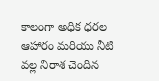కాలంగా అధిక ధరల ఆహారం మరియు నీటి వల్ల నిరాశ చెందిన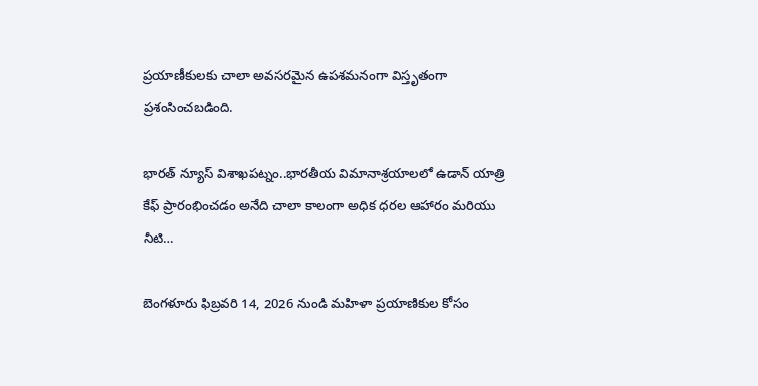ప్రయాణీకులకు చాలా అవసరమైన ఉపశమనంగా విస్తృతంగా ప్రశంసించబడింది.

భారత్ న్యూస్ విశాఖపట్నం..భారతీయ విమానాశ్రయాలలో ఉడాన్ యాత్రి కేఫ్ ప్రారంభించడం అనేది చాలా కాలంగా అధిక ధరల ఆహారం మరియు నీటి…

బెంగళూరు ఫిబ్రవరి 14, 2026 నుండి మహిళా ప్రయాణికుల కోసం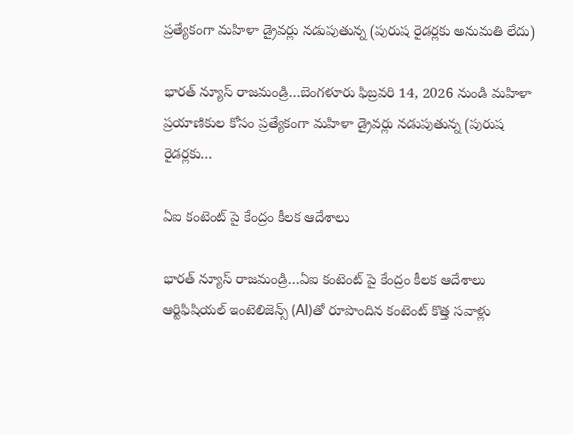ప్రత్యేకంగా మహిళా డ్రైవర్లు నడుపుతున్న (పురుష రైడర్లకు అనుమతి లేదు)

భారత్ న్యూస్ రాజమండ్రి…బెంగళూరు ఫిబ్రవరి 14, 2026 నుండి మహిళా ప్రయాణికుల కోసం ప్రత్యేకంగా మహిళా డ్రైవర్లు నడుపుతున్న (పురుష రైడర్లకు…

ఏఐ కంటెంట్ పై కేంద్రం కీలక ఆదేశాలు

భారత్ న్యూస్ రాజమండ్రి…ఏఐ కంటెంట్ పై కేంద్రం కీలక ఆదేశాలు ఆర్టిఫిషియల్ ఇంటెలిజెన్స్ (AI)తో రూపొందిన కంటెంట్ కొత్త సవాళ్లు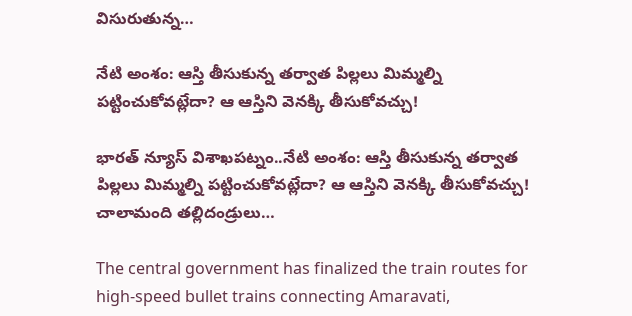విసురుతున్న…

నేటి అంశం: ఆస్తి తీసుకున్న తర్వాత పిల్లలు మిమ్మల్ని పట్టించుకోవట్లేదా? ఆ ఆస్తిని వెనక్కి తీసుకోవచ్చు!

భారత్ న్యూస్ విశాఖపట్నం..నేటి అంశం: ఆస్తి తీసుకున్న తర్వాత పిల్లలు మిమ్మల్ని పట్టించుకోవట్లేదా? ఆ ఆస్తిని వెనక్కి తీసుకోవచ్చు! చాలామంది తల్లిదండ్రులు…

The central government has finalized the train routes for high-speed bullet trains connecting Amaravati,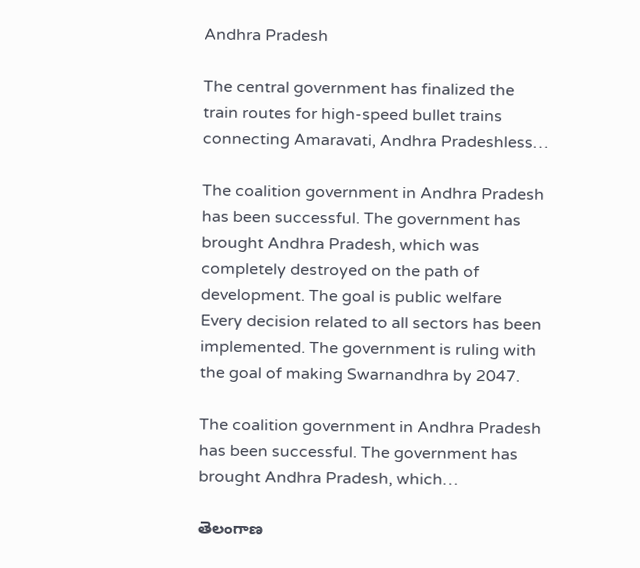Andhra Pradesh

The central government has finalized the train routes for high-speed bullet trains connecting Amaravati, Andhra Pradeshless…

The coalition government in Andhra Pradesh has been successful. The government has brought Andhra Pradesh, which was completely destroyed on the path of development. The goal is public welfare  Every decision related to all sectors has been implemented. The government is ruling with the goal of making Swarnandhra by 2047.

The coalition government in Andhra Pradesh has been successful. The government has brought Andhra Pradesh, which…

తెలంగాణ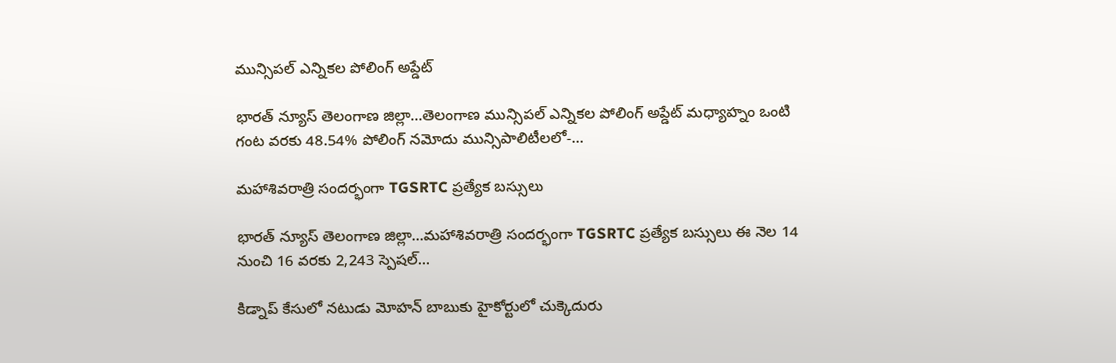మున్సిపల్ ఎన్నికల పోలింగ్ అప్డేట్

భారత్ న్యూస్ తెలంగాణ జిల్లా…తెలంగాణ మున్సిపల్ ఎన్నికల పోలింగ్ అప్డేట్ మధ్యాహ్నం ఒంటి గంట వరకు 48.54% పోలింగ్ నమోదు మున్సిపాలిటీలలో-…

మహాశివరాత్రి సందర్భంగా TGSRTC ప్రత్యేక బస్సులు

భారత్ న్యూస్ తెలంగాణ జిల్లా…మహాశివరాత్రి సందర్భంగా TGSRTC ప్రత్యేక బస్సులు ఈ నెల 14 నుంచి 16 వరకు 2,243 స్పెషల్…

కిడ్నాప్ కేసులో నటుడు మోహన్‌ బాబుకు హైకోర్టులో చుక్కెదురు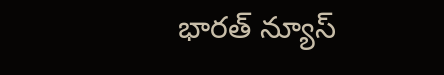భారత్ న్యూస్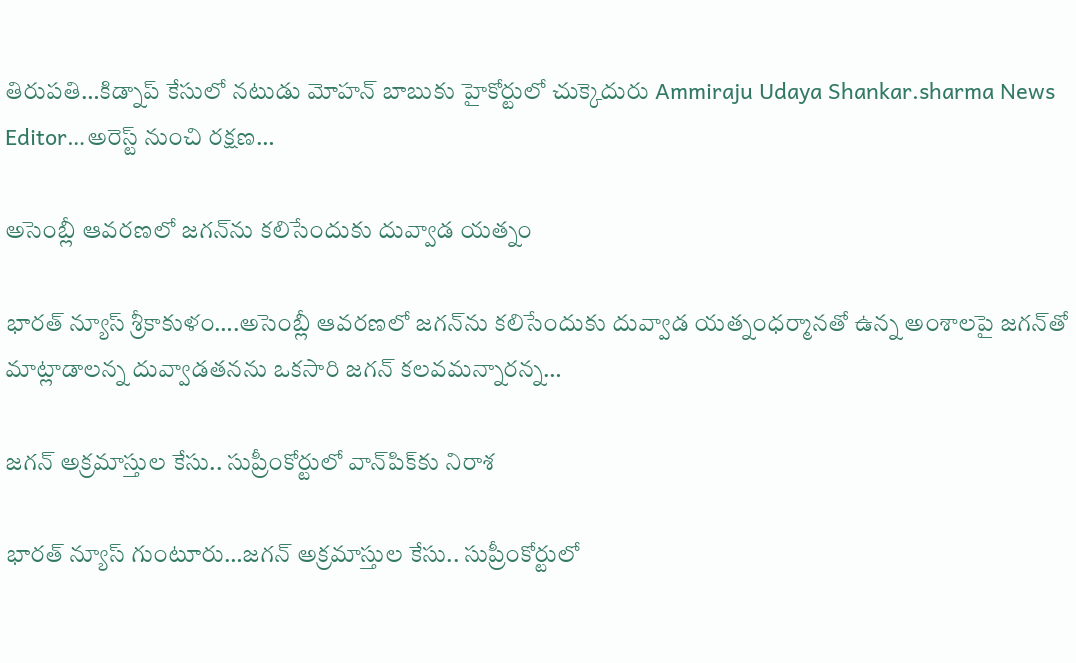తిరుపతి…కిడ్నాప్ కేసులో నటుడు మోహన్‌ బాబుకు హైకోర్టులో చుక్కెదురు Ammiraju Udaya Shankar.sharma News Editor…అరెస్ట్ నుంచి రక్షణ…

అసెంబ్లీ ఆవరణలో జగన్‌ను కలిసేందుకు దువ్వాడ యత్నం

భారత్ న్యూస్ శ్రీకాకుళం….అసెంబ్లీ ఆవరణలో జగన్‌ను కలిసేందుకు దువ్వాడ యత్నంధర్మానతో ఉన్న అంశాలపై జగన్‌తో మాట్లాడాలన్న దువ్వాడతనను ఒకసారి జగన్‌ కలవమన్నారన్న…

జగన్ అక్రమాస్తుల కేసు.. సుప్రీంకోర్టులో వాన్‌పిక్‌కు నిరాశ

భారత్ న్యూస్ గుంటూరు…జగన్ అక్రమాస్తుల కేసు.. సుప్రీంకోర్టులో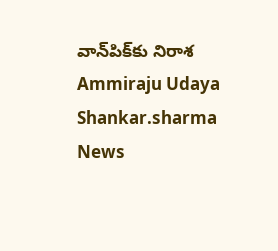వాన్‌పిక్‌కు నిరాశ Ammiraju Udaya Shankar.sharma News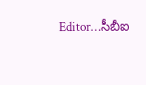Editor…సీబీఐ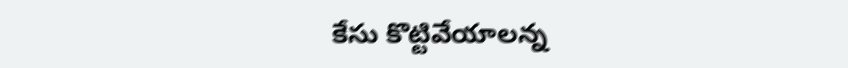కేసు కొట్టివేయాలన్న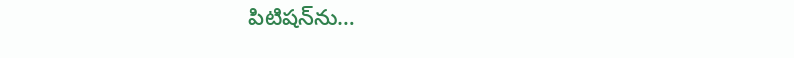పిటిషన్‌ను…